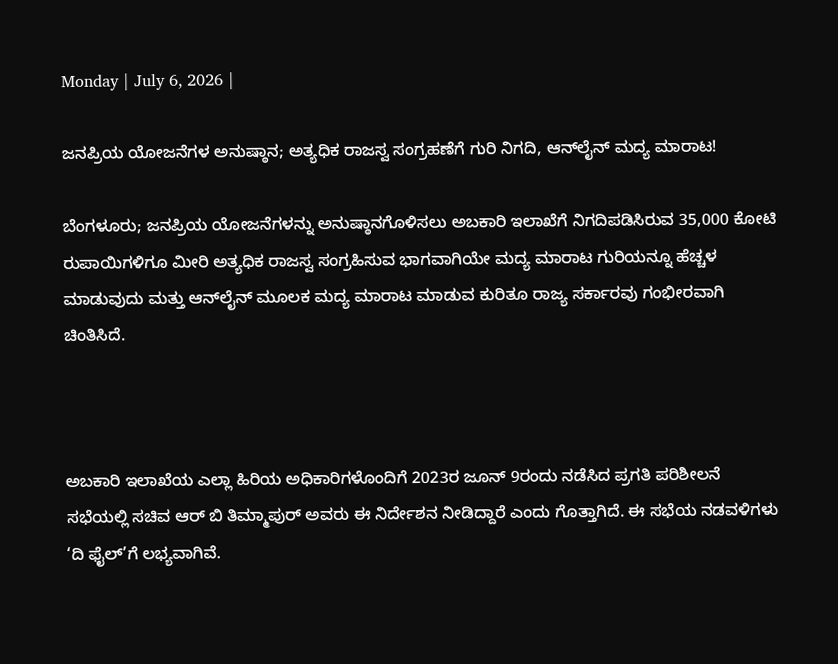Monday | July 6, 2026 |

ಜನಪ್ರಿಯ ಯೋಜನೆಗಳ ಅನುಷ್ಠಾನ; ಅತ್ಯಧಿಕ ರಾಜಸ್ವ ಸಂಗ್ರಹಣೆಗೆ ಗುರಿ ನಿಗದಿ, ಆನ್‌ಲೈನ್‌ ಮದ್ಯ ಮಾರಾಟ!

ಬೆಂಗಳೂರು; ಜನಪ್ರಿಯ ಯೋಜನೆಗಳನ್ನು ಅನುಷ್ಠಾನಗೊಳಿಸಲು ಅಬಕಾರಿ ಇಲಾಖೆಗೆ ನಿಗದಿಪಡಿಸಿರುವ 35,000 ಕೋಟಿ ರುಪಾಯಿಗಳಿಗೂ ಮೀರಿ ಅತ್ಯಧಿಕ ರಾಜಸ್ವ ಸಂಗ್ರಹಿಸುವ ಭಾಗವಾಗಿಯೇ ಮದ್ಯ ಮಾರಾಟ ಗುರಿಯನ್ನೂ ಹೆಚ್ಚಳ ಮಾಡುವುದು ಮತ್ತು ಆನ್‌ಲೈನ್‌ ಮೂಲಕ ಮದ್ಯ ಮಾರಾಟ ಮಾಡುವ ಕುರಿತೂ ರಾಜ್ಯ ಸರ್ಕಾರವು ಗಂಭೀರವಾಗಿ ಚಿಂತಿಸಿದೆ.



ಅಬಕಾರಿ ಇಲಾಖೆಯ ಎಲ್ಲಾ ಹಿರಿಯ ಅಧಿಕಾರಿಗಳೊಂದಿಗೆ 2023ರ ಜೂನ್‌ 9ರಂದು ನಡೆಸಿದ ಪ್ರಗತಿ ಪರಿಶೀಲನೆ ಸಭೆಯಲ್ಲಿ ಸಚಿವ ಆರ್‍‌ ಬಿ ತಿಮ್ಮಾಪುರ್‍‌ ಅವರು ಈ ನಿರ್ದೇಶನ ನೀಡಿದ್ದಾರೆ ಎಂದು ಗೊತ್ತಾಗಿದೆ. ಈ ಸಭೆಯ ನಡವಳಿಗಳು ‘ದಿ ಫೈಲ್‌’ಗೆ ಲಭ್ಯವಾಗಿವೆ.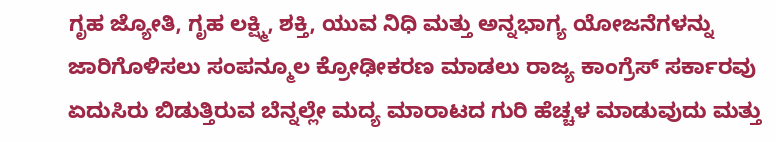ಗೃಹ ಜ್ಯೋತಿ, ಗೃಹ ಲಕ್ಷ್ಮಿ, ಶಕ್ತಿ, ಯುವ ನಿಧಿ ಮತ್ತು ಅನ್ನಭಾಗ್ಯ ಯೋಜನೆಗಳನ್ನು ಜಾರಿಗೊಳಿಸಲು ಸಂಪನ್ಮೂಲ ಕ್ರೋಢೀಕರಣ ಮಾಡಲು ರಾಜ್ಯ ಕಾಂಗ್ರೆಸ್‌ ಸರ್ಕಾರವು ಏದುಸಿರು ಬಿಡುತ್ತಿರುವ ಬೆನ್ನಲ್ಲೇ ಮದ್ಯ ಮಾರಾಟದ ಗುರಿ ಹೆಚ್ಚಳ ಮಾಡುವುದು ಮತ್ತು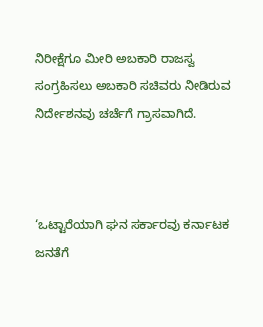ನಿರೀಕ್ಷೆಗೂ ಮೀರಿ ಅಬಕಾರಿ ರಾಜಸ್ವ ಸಂಗ್ರಹಿಸಲು ಅಬಕಾರಿ ಸಚಿವರು ನೀಡಿರುವ ನಿರ್ದೇಶನವು ಚರ್ಚೆಗೆ ಗ್ರಾಸವಾಗಿದೆ.



‘ಒಟ್ಟಾರೆಯಾಗಿ ಘನ ಸರ್ಕಾರವು ಕರ್ನಾಟಕ ಜನತೆಗೆ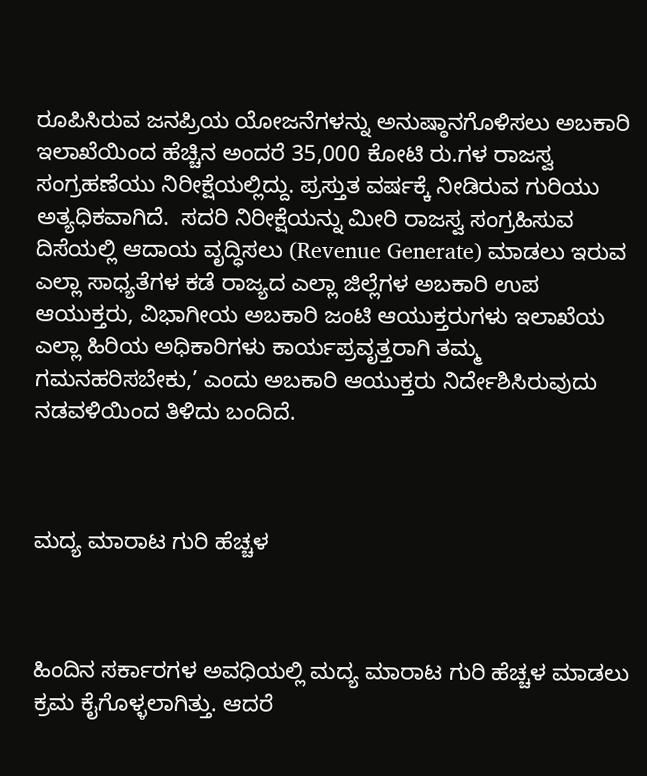ರೂಪಿಸಿರುವ ಜನಪ್ರಿಯ ಯೋಜನೆಗಳನ್ನು ಅನುಷ್ಠಾನಗೊಳಿಸಲು ಅಬಕಾರಿ ಇಲಾಖೆಯಿಂದ ಹೆಚ್ಚಿನ ಅಂದರೆ 35,000 ಕೋಟಿ ರು.ಗಳ ರಾಜಸ್ವ ಸಂಗ್ರಹಣೆಯು ನಿರೀಕ್ಷೆಯಲ್ಲಿದ್ದು. ಪ್ರಸ್ತುತ ವರ್ಷಕ್ಕೆ ನೀಡಿರುವ ಗುರಿಯು ಅತ್ಯಧಿಕವಾಗಿದೆ.  ಸದರಿ ನಿರೀಕ್ಷೆಯನ್ನು ಮೀರಿ ರಾಜಸ್ವ ಸಂಗ್ರಹಿಸುವ ದಿಸೆಯಲ್ಲಿ ಆದಾಯ ವೃದ್ಧಿಸಲು (Revenue Generate) ಮಾಡಲು ಇರುವ ಎಲ್ಲಾ ಸಾಧ್ಯತೆಗಳ ಕಡೆ ರಾಜ್ಯದ ಎಲ್ಲಾ ಜಿಲ್ಲೆಗಳ ಅಬಕಾರಿ ಉಪ ಆಯುಕ್ತರು, ವಿಭಾಗೀಯ ಅಬಕಾರಿ ಜಂಟಿ ಆಯುಕ್ತರುಗಳು ಇಲಾಖೆಯ ಎಲ್ಲಾ ಹಿರಿಯ ಅಧಿಕಾರಿಗಳು ಕಾರ್ಯಪ್ರವೃತ್ತರಾಗಿ ತಮ್ಮ ಗಮನಹರಿಸಬೇಕು,’ ಎಂದು ಅಬಕಾರಿ ಆಯುಕ್ತರು ನಿರ್ದೇಶಿಸಿರುವುದು ನಡವಳಿಯಿಂದ ತಿಳಿದು ಬಂದಿದೆ.



ಮದ್ಯ ಮಾರಾಟ ಗುರಿ ಹೆಚ್ಚಳ



ಹಿಂದಿನ ಸರ್ಕಾರಗಳ ಅವಧಿಯಲ್ಲಿ ಮದ್ಯ ಮಾರಾಟ ಗುರಿ ಹೆಚ್ಚಳ ಮಾಡಲು ಕ್ರಮ ಕೈಗೊಳ್ಳಲಾಗಿತ್ತು. ಆದರೆ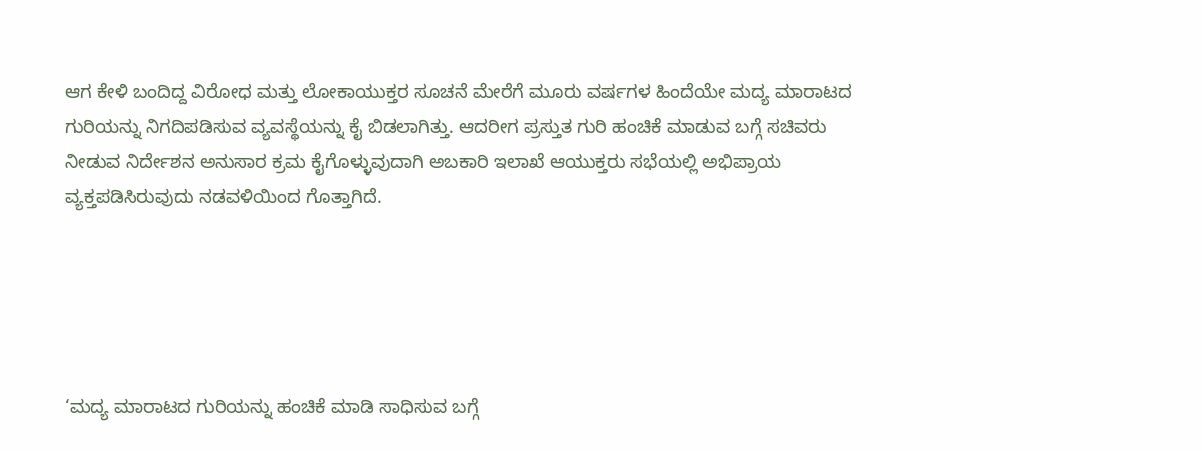ಆಗ ಕೇಳಿ ಬಂದಿದ್ದ ವಿರೋಧ ಮತ್ತು ಲೋಕಾಯುಕ್ತರ ಸೂಚನೆ ಮೇರೆಗೆ ಮೂರು ವರ್ಷಗಳ ಹಿಂದೆಯೇ ಮದ್ಯ ಮಾರಾಟದ ಗುರಿಯನ್ನು ನಿಗದಿಪಡಿಸುವ ವ್ಯವಸ್ಥೆಯನ್ನು ಕೈ ಬಿಡಲಾಗಿತ್ತು. ಆದರೀಗ ಪ್ರಸ್ತುತ ಗುರಿ ಹಂಚಿಕೆ ಮಾಡುವ ಬಗ್ಗೆ ಸಚಿವರು ನೀಡುವ ನಿರ್ದೇಶನ ಅನುಸಾರ ಕ್ರಮ ಕೈಗೊಳ್ಳುವುದಾಗಿ ಅಬಕಾರಿ ಇಲಾಖೆ ಆಯುಕ್ತರು ಸಭೆಯಲ್ಲಿ ಅಭಿಪ್ರಾಯ ವ್ಯಕ್ತಪಡಿಸಿರುವುದು ನಡವಳಿಯಿಂದ ಗೊತ್ತಾಗಿದೆ.





‘ಮದ್ಯ ಮಾರಾಟದ ಗುರಿಯನ್ನು ಹಂಚಿಕೆ ಮಾಡಿ ಸಾಧಿಸುವ ಬಗ್ಗೆ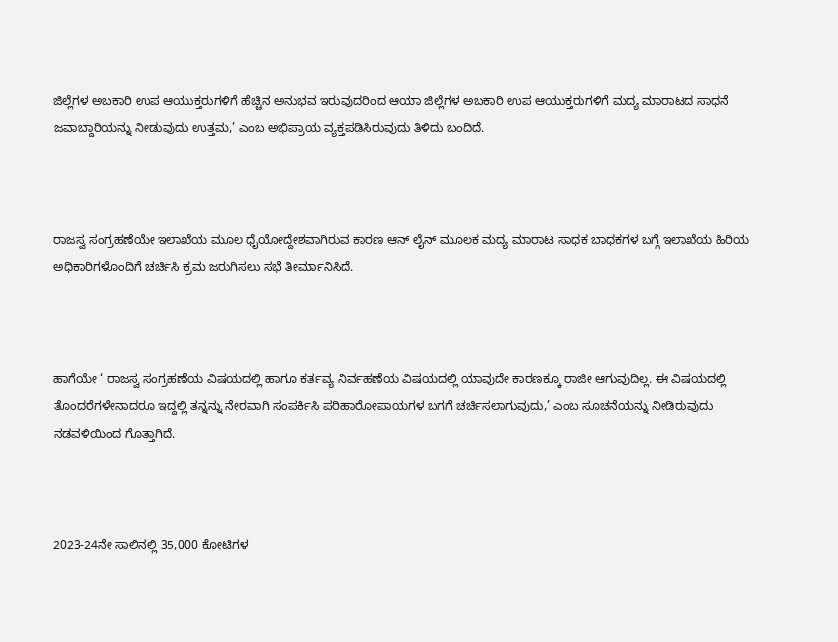ಜಿಲ್ಲೆಗಳ ಅಬಕಾರಿ ಉಪ ಆಯುಕ್ತರುಗಳಿಗೆ ಹೆಚ್ಚಿನ ಅನುಭವ ಇರುವುದರಿಂದ ಆಯಾ ಜಿಲ್ಲೆಗಳ ಅಬಕಾರಿ ಉಪ ಆಯುಕ್ತರುಗಳಿಗೆ ಮದ್ಯ ಮಾರಾಟದ ಸಾಧನೆ ಜವಾಬ್ದಾರಿಯನ್ನು ನೀಡುವುದು ಉತ್ತಮ,’ ಎಂಬ ಅಭಿಪ್ರಾಯ ವ್ಯಕ್ತಪಡಿಸಿರುವುದು ತಿಳಿದು ಬಂದಿದೆ.



ರಾಜಸ್ವ ಸಂಗ್ರಹಣೆಯೇ ಇಲಾಖೆಯ ಮೂಲ ಧೈಯೋದ್ದೇಶವಾಗಿರುವ ಕಾರಣ ಆನ್‌ ಲೈನ್‌ ಮೂಲಕ ಮದ್ಯ ಮಾರಾಟ ಸಾಧಕ ಬಾಧಕಗಳ ಬಗ್ಗೆ ಇಲಾಖೆಯ ಹಿರಿಯ ಅಧಿಕಾರಿಗಳೊಂದಿಗೆ ಚರ್ಚಿಸಿ ಕ್ರಮ ಜರುಗಿಸಲು ಸಭೆ ತೀರ್ಮಾನಿಸಿದೆ.



ಹಾಗೆಯೇ ‘ ರಾಜಸ್ವ ಸಂಗ್ರಹಣೆಯ ವಿಷಯದಲ್ಲಿ ಹಾಗೂ ಕರ್ತವ್ಯ ನಿರ್ವಹಣೆಯ ವಿಷಯದಲ್ಲಿ ಯಾವುದೇ ಕಾರಣಕ್ಕೂ ರಾಜೀ ಆಗುವುದಿಲ್ಲ. ಈ ವಿಷಯದಲ್ಲಿ ತೊಂದರೆಗಳೇನಾದರೂ ಇದ್ದಲ್ಲಿ ತನ್ನನ್ನು ನೇರವಾಗಿ ಸಂಪರ್ಕಿಸಿ ಪರಿಹಾರೋಪಾಯಗಳ ಬಗಗೆ ಚರ್ಚಿಸಲಾಗುವುದು,’ ಎಂಬ ಸೂಚನೆಯನ್ನು ನೀಡಿರುವುದು ನಡವಳಿಯಿಂದ ಗೊತ್ತಾಗಿದೆ.



2023-24ನೇ ಸಾಲಿನಲ್ಲಿ 35,000 ಕೋಟಿಗಳ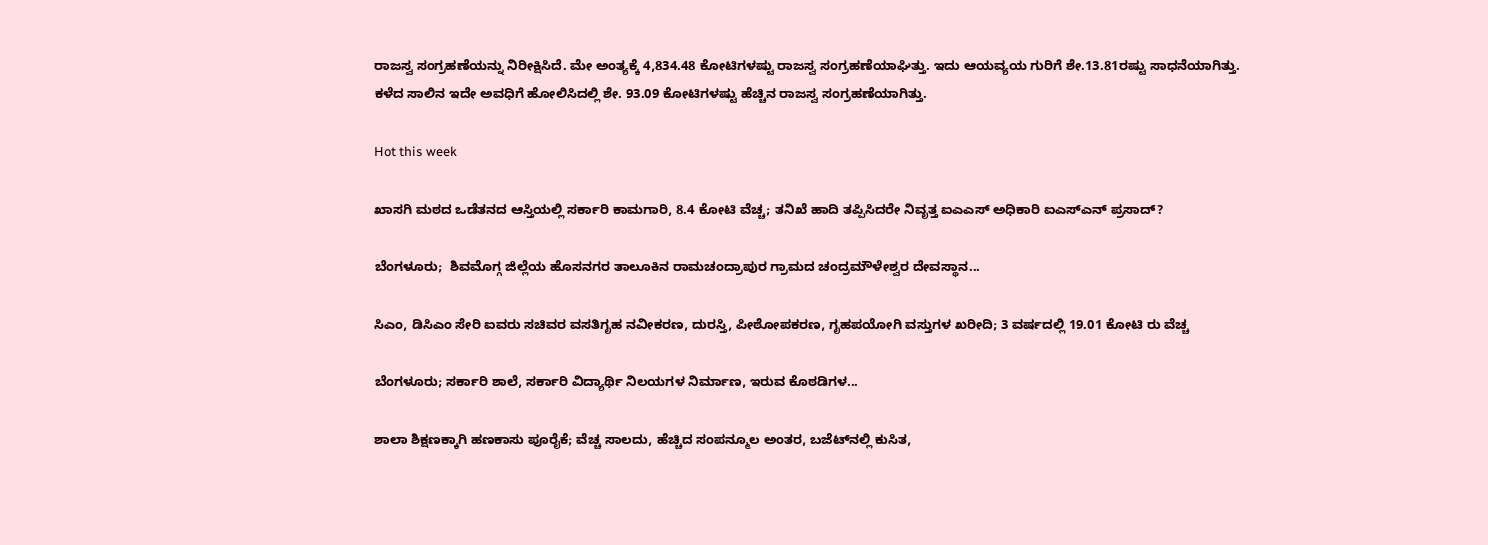ರಾಜಸ್ವ ಸಂಗ್ರಹಣೆಯನ್ನು ನಿರೀಕ್ಷಿಸಿದೆ. ಮೇ ಅಂತ್ಯಕ್ಕೆ 4,834.48 ಕೋಟಿಗಳಷ್ಟು ರಾಜಸ್ವ ಸಂಗ್ರಹಣೆಯಾಘಿತ್ತು. ಇದು ಆಯವ್ಯಯ ಗುರಿಗೆ ಶೇ.13.81ರಷ್ಟು ಸಾಧನೆಯಾಗಿತ್ತು. ಕಳೆದ ಸಾಲಿನ ಇದೇ ಅವಧಿಗೆ ಹೋಲಿಸಿದಲ್ಲಿ ಶೇ. 93.09 ಕೋಟಿಗಳಷ್ಟು ಹೆಚ್ಚಿನ ರಾಜಸ್ವ ಸಂಗ್ರಹಣೆಯಾಗಿತ್ತು.

Hot this week

ಖಾಸಗಿ ಮಠದ ಒಡೆತನದ ಆಸ್ತಿಯಲ್ಲಿ ಸರ್ಕಾರಿ ಕಾಮಗಾರಿ, 8.4 ಕೋಟಿ ವೆಚ್ಚ; ತನಿಖೆ ಹಾದಿ ತಪ್ಪಿಸಿದರೇ ನಿವೃತ್ತ ಐಎಎಸ್ ಅಧಿಕಾರಿ ಐಎಸ್‌ಎನ್ ಪ್ರಸಾದ್‌?

ಬೆಂಗಳೂರು;  ಶಿವಮೊಗ್ಗ ಜಿಲ್ಲೆಯ ಹೊಸನಗರ ತಾಲೂಕಿನ ರಾಮಚಂದ್ರಾಪುರ ಗ್ರಾಮದ ಚಂದ್ರಮೌಳೇಶ್ವರ ದೇವಸ್ಥಾನ...

ಸಿಎಂ, ಡಿಸಿಎಂ ಸೇರಿ ಐವರು ಸಚಿವರ ವಸತಿಗೃಹ ನವೀಕರಣ, ದುರಸ್ತಿ, ಪೀಠೋಪಕರಣ, ಗೃಹಪಯೋಗಿ ವಸ್ತುಗಳ ಖರೀದಿ; 3 ವರ್ಷದಲ್ಲಿ 19.01 ಕೋಟಿ ರು ವೆಚ್ಚ

ಬೆಂಗಳೂರು; ಸರ್ಕಾರಿ ಶಾಲೆ, ಸರ್ಕಾರಿ ವಿದ್ಯಾರ್ಥಿ ನಿಲಯಗಳ ನಿರ್ಮಾಣ, ಇರುವ ಕೊಠಡಿಗಳ...

ಶಾಲಾ ಶಿಕ್ಷಣಕ್ಕಾಗಿ ಹಣಕಾಸು ಪೂರೈಕೆ; ವೆಚ್ಚ ಸಾಲದು, ಹೆಚ್ಚಿದ ಸಂಪನ್ಮೂಲ ಅಂತರ, ಬಜೆಟ್‌ನಲ್ಲಿ ಕುಸಿತ,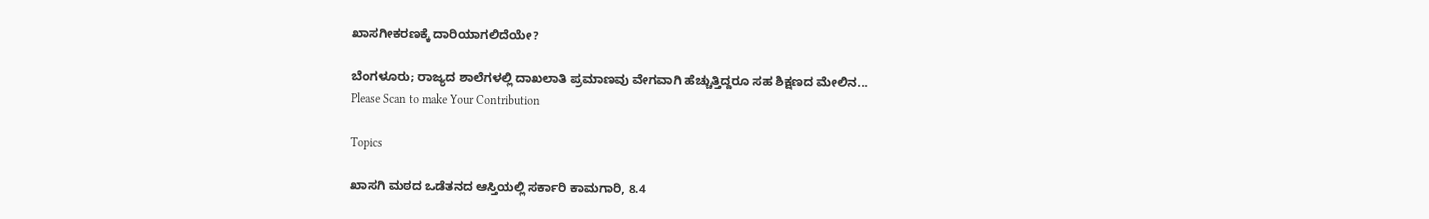ಖಾಸಗೀಕರಣಕ್ಕೆ ದಾರಿಯಾಗಲಿದೆಯೇ?

ಬೆಂಗಳೂರು; ರಾಜ್ಯದ ಶಾಲೆಗಳಲ್ಲಿ ದಾಖಲಾತಿ ಪ್ರಮಾಣವು ವೇಗವಾಗಿ ಹೆಚ್ಚುತ್ತಿದ್ದರೂ ಸಹ ಶಿಕ್ಷಣದ ಮೇಲಿನ...
Please Scan to make Your Contribution

Topics

ಖಾಸಗಿ ಮಠದ ಒಡೆತನದ ಆಸ್ತಿಯಲ್ಲಿ ಸರ್ಕಾರಿ ಕಾಮಗಾರಿ, 8.4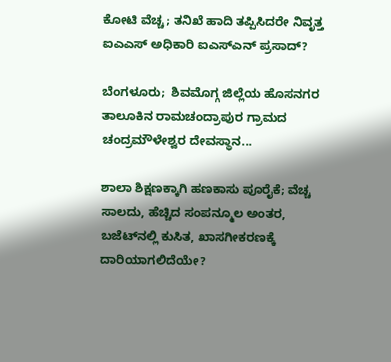ಕೋಟಿ ವೆಚ್ಚ; ತನಿಖೆ ಹಾದಿ ತಪ್ಪಿಸಿದರೇ ನಿವೃತ್ತ ಐಎಎಸ್ ಅಧಿಕಾರಿ ಐಎಸ್‌ಎನ್ ಪ್ರಸಾದ್‌?

ಬೆಂಗಳೂರು;  ಶಿವಮೊಗ್ಗ ಜಿಲ್ಲೆಯ ಹೊಸನಗರ ತಾಲೂಕಿನ ರಾಮಚಂದ್ರಾಪುರ ಗ್ರಾಮದ ಚಂದ್ರಮೌಳೇಶ್ವರ ದೇವಸ್ಥಾನ...

ಶಾಲಾ ಶಿಕ್ಷಣಕ್ಕಾಗಿ ಹಣಕಾಸು ಪೂರೈಕೆ; ವೆಚ್ಚ ಸಾಲದು, ಹೆಚ್ಚಿದ ಸಂಪನ್ಮೂಲ ಅಂತರ, ಬಜೆಟ್‌ನಲ್ಲಿ ಕುಸಿತ, ಖಾಸಗೀಕರಣಕ್ಕೆ ದಾರಿಯಾಗಲಿದೆಯೇ?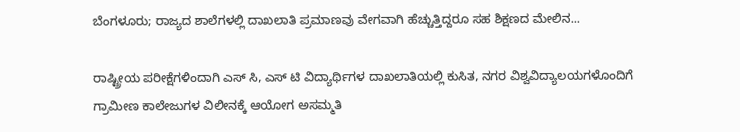ಬೆಂಗಳೂರು; ರಾಜ್ಯದ ಶಾಲೆಗಳಲ್ಲಿ ದಾಖಲಾತಿ ಪ್ರಮಾಣವು ವೇಗವಾಗಿ ಹೆಚ್ಚುತ್ತಿದ್ದರೂ ಸಹ ಶಿಕ್ಷಣದ ಮೇಲಿನ...

ರಾಷ್ಟ್ರೀಯ ಪರೀಕ್ಷೆಗಳಿಂದಾಗಿ ಎಸ್‌ ಸಿ, ಎಸ್‌ ಟಿ ವಿದ್ಯಾರ್ಥಿಗಳ ದಾಖಲಾತಿಯಲ್ಲಿ ಕುಸಿತ, ನಗರ ವಿಶ್ವವಿದ್ಯಾಲಯಗಳೊಂದಿಗೆ ಗ್ರಾಮೀಣ ಕಾಲೇಜುಗಳ ವಿಲೀನಕ್ಕೆ ಆಯೋಗ ಅಸಮ್ಮತಿ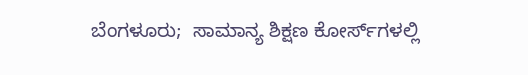ಬೆಂಗಳೂರು;  ಸಾಮಾನ್ಯ ಶಿಕ್ಷಣ ಕೋರ್ಸ್‌ಗಳಲ್ಲಿ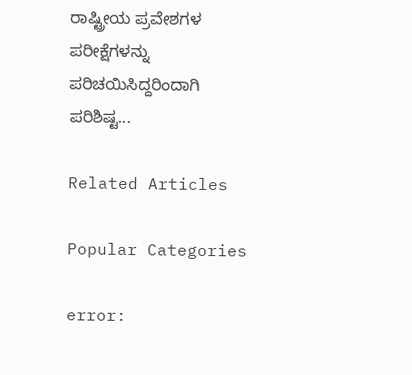ರಾಷ್ಟ್ರೀಯ ಪ್ರವೇಶಗಳ ಪರೀಕ್ಷೆಗಳನ್ನು ಪರಿಚಯಿಸಿದ್ದರಿಂದಾಗಿ ಪರಿಶಿಷ್ಟ...

Related Articles

Popular Categories

error: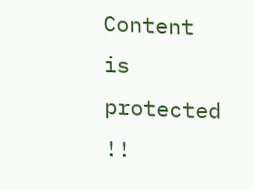Content is protected !!